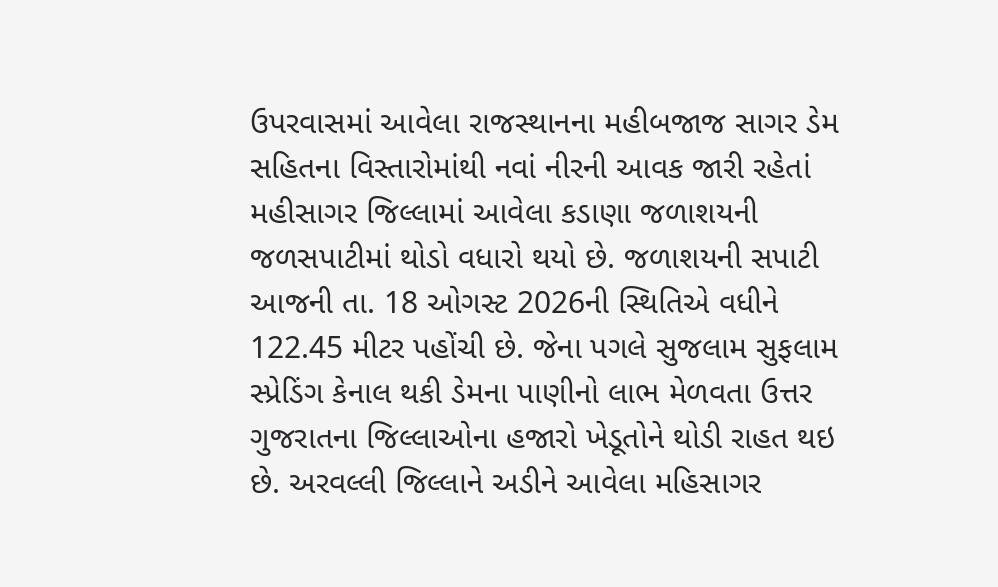ઉપરવાસમાં આવેલા રાજસ્થાનના મહીબજાજ સાગર ડેમ સહિતના વિસ્તારોમાંથી નવાં નીરની આવક જારી રહેતાં મહીસાગર જિલ્લામાં આવેલા કડાણા જળાશયની જળસપાટીમાં થોડો વધારો થયો છે. જળાશયની સપાટી આજની તા. 18 ઓગસ્ટ 2026ની સ્થિતિએ વધીને 122.45 મીટર પહોંચી છે. જેના પગલે સુજલામ સુફલામ સ્પ્રેડિંગ કેનાલ થકી ડેમના પાણીનો લાભ મેળવતા ઉત્તર ગુજરાતના જિલ્લાઓના હજારો ખેડૂતોને થોડી રાહત થઇ છે. અરવલ્લી જિલ્લાને અડીને આવેલા મહિસાગર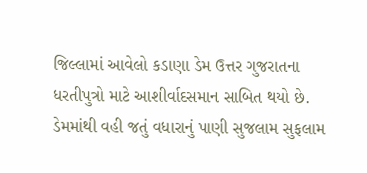જિલ્લામાં આવેલો કડાણા ડેમ ઉત્તર ગુજરાતના ધરતીપુત્રો માટે આશીર્વાદસમાન સાબિત થયો છે. ડેમમાંથી વહી જતું વધારાનું પાણી સુજલામ સુફલામ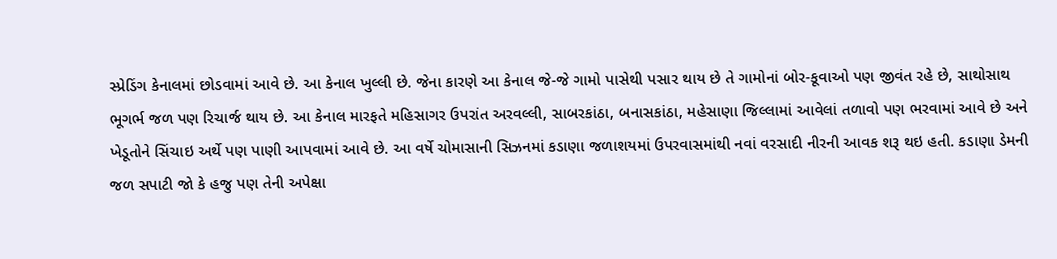સ્પ્રેડિંગ કેનાલમાં છોડવામાં આવે છે. આ કેનાલ ખુલ્લી છે. જેના કારણે આ કેનાલ જે-જે ગામો પાસેથી પસાર થાય છે તે ગામોનાં બોર-કૂવાઓ પણ જીવંત રહે છે, સાથોસાથ ભૂગર્ભ જળ પણ રિચાર્જ થાય છે. આ કેનાલ મારફતે મહિસાગર ઉપરાંત અરવલ્લી, સાબરકાંઠા, બનાસકાંઠા, મહેસાણા જિલ્લામાં આવેલાં તળાવો પણ ભરવામાં આવે છે અને ખેડૂતોને સિંચાઇ અર્થે પણ પાણી આપવામાં આવે છે. આ વર્ષે ચોમાસાની સિઝનમાં કડાણા જળાશયમાં ઉપરવાસમાંથી નવાં વરસાદી નીરની આવક શરૂ થઇ હતી. કડાણા ડેમની જળ સપાટી જો કે હજુ પણ તેની અપેક્ષા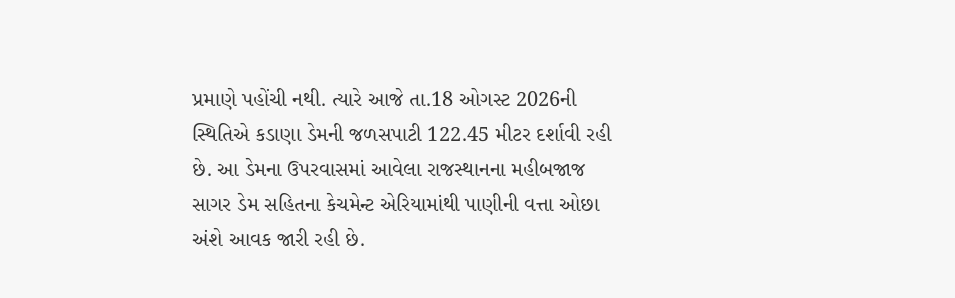પ્રમાણે પહોંચી નથી. ત્યારે આજે તા.18 ઓગસ્ટ 2026ની સ્થિતિએ કડાણા ડેમની જળસપાટી 122.45 મીટર દર્શાવી રહી છે. આ ડેમના ઉપરવાસમાં આવેલા રાજસ્થાનના મહીબજાજ સાગર ડેમ સહિતના કેચમેન્ટ એરિયામાંથી પાણીની વત્તા ઓછા અંશે આવક જારી રહી છે.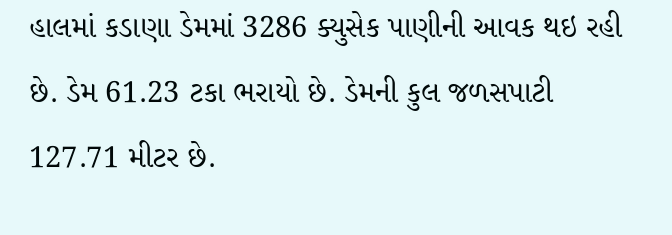હાલમાં કડાણા ડેમમાં 3286 ક્યુસેક પાણીની આવક થઇ રહી છે. ડેમ 61.23 ટકા ભરાયો છે. ડેમની કુલ જળસપાટી 127.71 મીટર છે.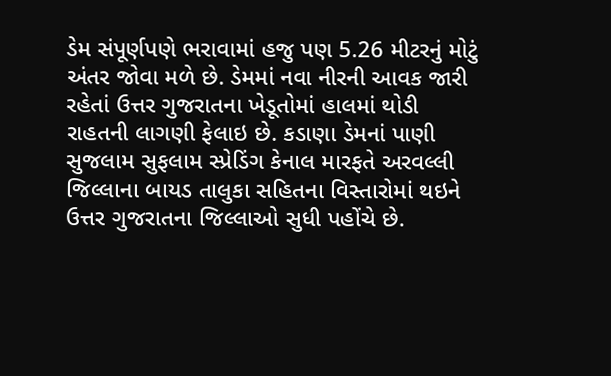ડેમ સંપૂર્ણપણે ભરાવામાં હજુ પણ 5.26 મીટરનું મોટું અંતર જોવા મળે છે. ડેમમાં નવા નીરની આવક જારી રહેતાં ઉત્તર ગુજરાતના ખેડૂતોમાં હાલમાં થોડી રાહતની લાગણી ફેલાઇ છે. કડાણા ડેમનાં પાણી સુજલામ સુફલામ સ્પ્રેડિંગ કેનાલ મારફતે અરવલ્લી જિલ્લાના બાયડ તાલુકા સહિતના વિસ્તારોમાં થઇને ઉત્તર ગુજરાતના જિલ્લાઓ સુધી પહોંચે છે.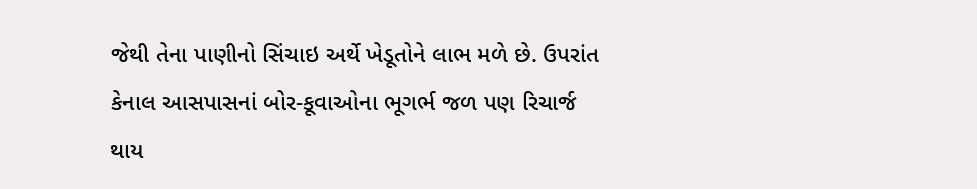જેથી તેના પાણીનો સિંચાઇ અર્થે ખેડૂતોને લાભ મળે છે. ઉપરાંત કેનાલ આસપાસનાં બોર-કૂવાઓના ભૂગર્ભ જળ પણ રિચાર્જ થાય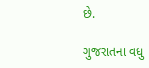છે.

ગુજરાતના વધુ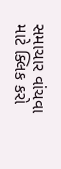સમાચાર વાંચવા માટે ક્લિક કરો